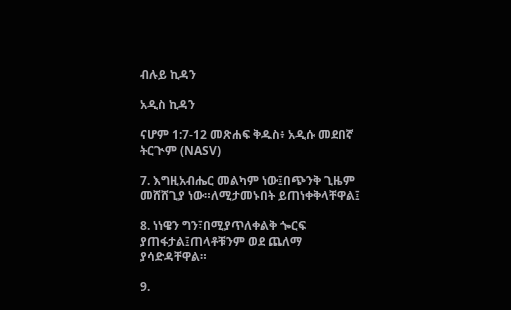ብሉይ ኪዳን

አዲስ ኪዳን

ናሆም 1:7-12 መጽሐፍ ቅዱስ፥ አዲሱ መደበኛ ትርጒም (NASV)

7. እግዚአብሔር መልካም ነው፤በጭንቅ ጊዜም መሸሸጊያ ነው።ለሚታመኑበት ይጠነቀቅላቸዋል፤

8. ነነዌን ግን፣በሚያጥለቀልቅ ጐርፍ ያጠፋታል፤ጠላቶቹንም ወደ ጨለማ ያሳድዳቸዋል።

9.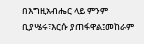በእግዚአብሔር ላይ ምንም ቢያሤሩ፣እርሱ ያጠፋዋል፤መከራም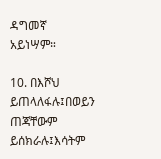ዳግመኛ አይነሣም።

10. በእሾህ ይጠላለፋሉ፤በወይን ጠጃቸውም ይሰክራሉ፤እሳትም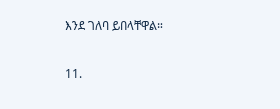እንደ ገለባ ይበላቸዋል።

11.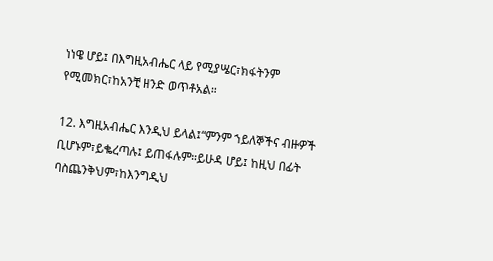ነነዌ ሆይ፤ በእግዚአብሔር ላይ የሚያሤር፣ክፋትንም የሚመክር፣ከአንቺ ዘንድ ወጥቶአል።

12. እግዚአብሔር እንዲህ ይላል፤“ምንም ኀይለኞችና ብዙዎች ቢሆኑም፣ይቈረጣሉ፤ ይጠፋሉም።ይሁዳ ሆይ፤ ከዚህ በፊት ባስጨንቅህም፣ከእንግዲህ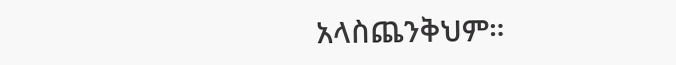አላስጨንቅህም።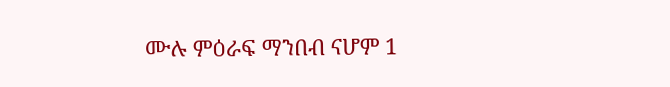ሙሉ ምዕራፍ ማንበብ ናሆም 1